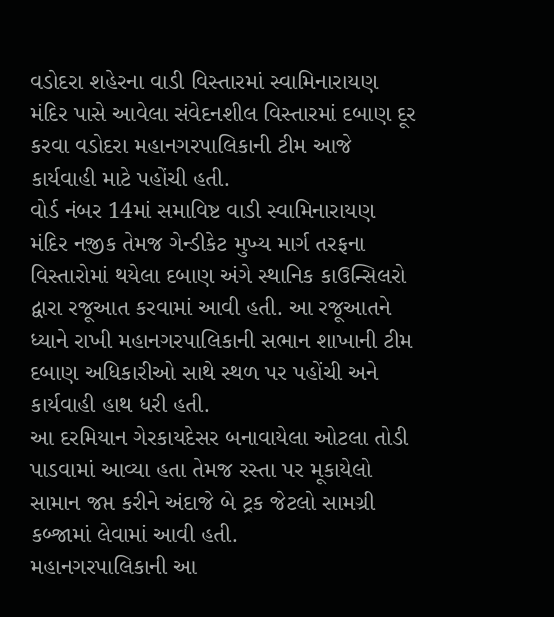વડોદરા શહેરના વાડી વિસ્તારમાં સ્વામિનારાયણ મંદિર પાસે આવેલા સંવેદનશીલ વિસ્તારમાં દબાણ દૂર કરવા વડોદરા મહાનગરપાલિકાની ટીમ આજે કાર્યવાહી માટે પહોંચી હતી.
વોર્ડ નંબર 14માં સમાવિષ્ટ વાડી સ્વામિનારાયણ મંદિર નજીક તેમજ ગેન્ડીકેટ મુખ્ય માર્ગ તરફના વિસ્તારોમાં થયેલા દબાણ અંગે સ્થાનિક કાઉન્સિલરો દ્વારા રજૂઆત કરવામાં આવી હતી. આ રજૂઆતને ધ્યાને રાખી મહાનગરપાલિકાની સભાન શાખાની ટીમ દબાણ અધિકારીઓ સાથે સ્થળ પર પહોંચી અને કાર્યવાહી હાથ ધરી હતી.
આ દરમિયાન ગેરકાયદેસર બનાવાયેલા ઓટલા તોડી પાડવામાં આવ્યા હતા તેમજ રસ્તા પર મૂકાયેલો સામાન જપ્ત કરીને અંદાજે બે ટ્રક જેટલો સામગ્રી કબ્જામાં લેવામાં આવી હતી.
મહાનગરપાલિકાની આ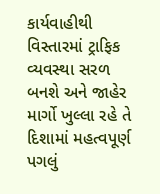કાર્યવાહીથી વિસ્તારમાં ટ્રાફિક વ્યવસ્થા સરળ બનશે અને જાહેર માર્ગો ખુલ્લા રહે તે દિશામાં મહત્વપૂર્ણ પગલું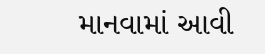માનવામાં આવી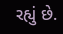રહ્યું છે.